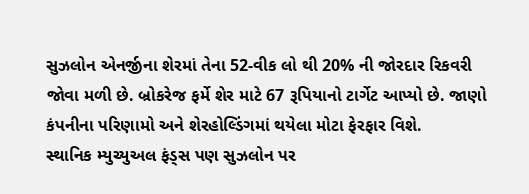સુઝલોન એનર્જીના શેરમાં તેના 52-વીક લો થી 20% ની જોરદાર રિકવરી જોવા મળી છે. બ્રોકરેજ ફર્મે શેર માટે 67 રૂપિયાનો ટાર્ગેટ આપ્યો છે. જાણો કંપનીના પરિણામો અને શેરહોલ્ડિંગમાં થયેલા મોટા ફેરફાર વિશે.
સ્થાનિક મ્યુચ્યુઅલ ફંડ્સ પણ સુઝલોન પર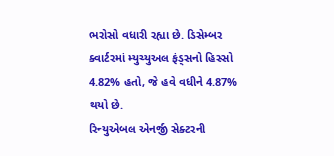ભરોસો વધારી રહ્યા છે. ડિસેમ્બર ક્વાર્ટરમાં મ્યુચ્યુઅલ ફંડ્સનો હિસ્સો 4.82% હતો, જે હવે વધીને 4.87% થયો છે.
રિન્યુએબલ એનર્જી સેક્ટરની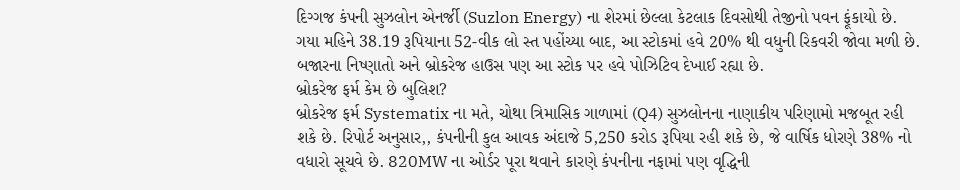દિગ્ગજ કંપની સુઝલોન એનર્જી (Suzlon Energy) ના શેરમાં છેલ્લા કેટલાક દિવસોથી તેજીનો પવન ફૂંકાયો છે. ગયા મહિને 38.19 રૂપિયાના 52-વીક લો સ્ત પહોંચ્યા બાદ, આ સ્ટોકમાં હવે 20% થી વધુની રિકવરી જોવા મળી છે. બજારના નિષ્ણાતો અને બ્રોકરેજ હાઉસ પણ આ સ્ટોક પર હવે પોઝિટિવ દેખાઈ રહ્યા છે.
બ્રોકરેજ ફર્મ કેમ છે બુલિશ?
બ્રોકરેજ ફર્મ Systematix ના મતે, ચોથા ત્રિમાસિક ગાળામાં (Q4) સુઝલોનના નાણાકીય પરિણામો મજબૂત રહી શકે છે. રિપોર્ટ અનુસાર,, કંપનીની કુલ આવક અંદાજે 5,250 કરોડ રૂપિયા રહી શકે છે, જે વાર્ષિક ધોરણે 38% નો વધારો સૂચવે છે. 820MW ના ઓર્ડર પૂરા થવાને કારણે કંપનીના નફામાં પણ વૃદ્ધિની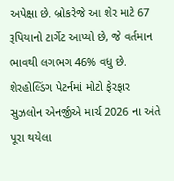અપેક્ષા છે. બ્રોકરેજે આ શેર માટે 67 રૂપિયાનો ટાર્ગેટ આપ્યો છે, જે વર્તમાન ભાવથી લગભગ 46% વધુ છે.
શેરહોલ્ડિંગ પેટર્નમાં મોટો ફેરફાર
સુઝલોન એનર્જીએ માર્ચ 2026 ના અંતે પૂરા થયેલા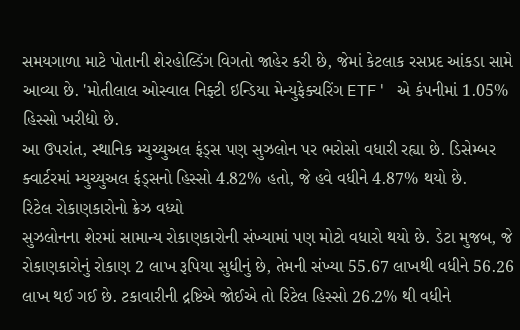સમયગાળા માટે પોતાની શેરહોલ્ડિંગ વિગતો જાહેર કરી છે, જેમાં કેટલાક રસપ્રદ આંકડા સામે આવ્યા છે. 'મોતીલાલ ઓસ્વાલ નિફ્ટી ઇન્ડિયા મેન્યુફેક્ચરિંગ ETF' એ કંપનીમાં 1.05% હિસ્સો ખરીદ્યો છે.
આ ઉપરાંત, સ્થાનિક મ્યુચ્યુઅલ ફંડ્સ પણ સુઝલોન પર ભરોસો વધારી રહ્યા છે. ડિસેમ્બર ક્વાર્ટરમાં મ્યુચ્યુઅલ ફંડ્સનો હિસ્સો 4.82% હતો, જે હવે વધીને 4.87% થયો છે.
રિટેલ રોકાણકારોનો ક્રેઝ વધ્યો
સુઝલોનના શેરમાં સામાન્ય રોકાણકારોની સંખ્યામાં પણ મોટો વધારો થયો છે. ડેટા મુજબ, જે રોકાણકારોનું રોકાણ 2 લાખ રૂપિયા સુધીનું છે, તેમની સંખ્યા 55.67 લાખથી વધીને 56.26 લાખ થઈ ગઈ છે. ટકાવારીની દ્રષ્ટિએ જોઈએ તો રિટેલ હિસ્સો 26.2% થી વધીને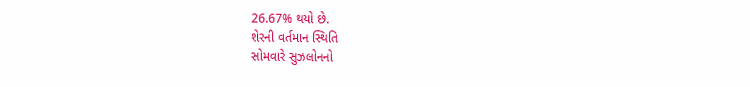26.67% થયો છે.
શેરની વર્તમાન સ્થિતિ
સોમવારે સુઝલોનનો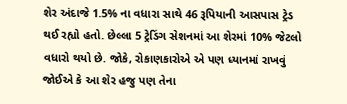શેર અંદાજે 1.5% ના વધારા સાથે 46 રૂપિયાની આસપાસ ટ્રેડ થઈ રહ્યો હતો. છેલ્લા 5 ટ્રેડિંગ સેશનમાં આ શેરમાં 10% જેટલો વધારો થયો છે. જોકે, રોકાણકારોએ એ પણ ધ્યાનમાં રાખવું જોઈએ કે આ શેર હજુ પણ તેના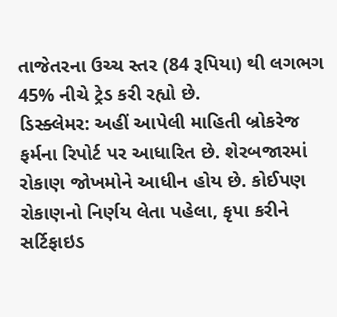તાજેતરના ઉચ્ચ સ્તર (84 રૂપિયા) થી લગભગ 45% નીચે ટ્રેડ કરી રહ્યો છે.
ડિસ્ક્લેમર: અહીં આપેલી માહિતી બ્રોકરેજ ફર્મના રિપોર્ટ પર આધારિત છે. શેરબજારમાં રોકાણ જોખમોને આધીન હોય છે. કોઈપણ રોકાણનો નિર્ણય લેતા પહેલા, કૃપા કરીને સર્ટિફાઇડ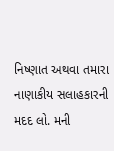નિષ્ણાત અથવા તમારા નાણાકીય સલાહકારની મદદ લો. મની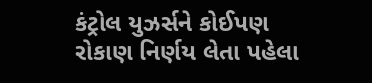કંટ્રોલ યુઝર્સને કોઈપણ રોકાણ નિર્ણય લેતા પહેલા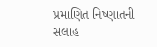પ્રમાણિત નિષ્ણાતની સલાહ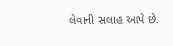લેવાની સલાહ આપે છે.